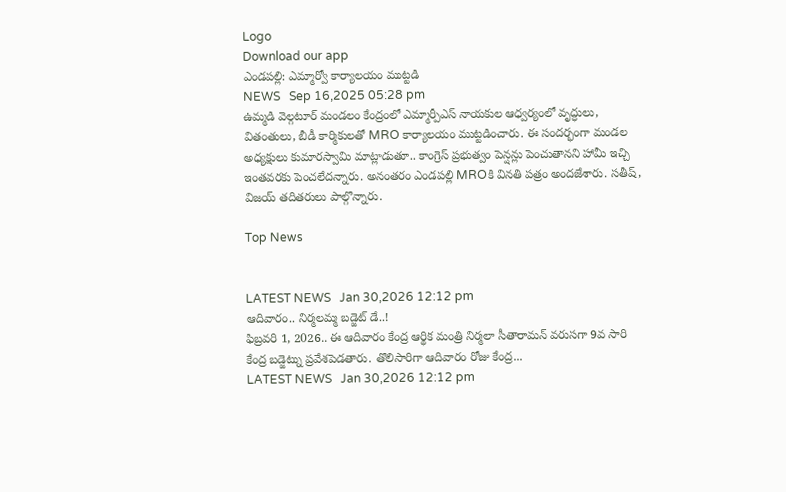Logo
Download our app
ఎండపల్లి: ఎమ్మార్వో కార్యాలయం ముట్టడి
NEWS   Sep 16,2025 05:28 pm
ఉమ్మడి వెల్గటూర్ మండలం కేంద్రంలో ఎమ్మార్పీఎస్ నాయకుల ఆధ్వర్యంలో వృద్ధులు, వితంతులు, బీడీ కార్మికులతో MRO కార్యాలయం ముట్టడించారు. ఈ సందర్భంగా మండల అధ్యక్షులు కుమారస్వామి మాట్లాడుతూ.. కాంగ్రెస్ ప్రభుత్వం పెన్షన్లు పెంచుతానని హామీ ఇచ్చి ఇంతవరకు పెంచలేదన్నారు. అనంతరం ఎండపల్లి MROకి వినతి పత్రం అందజేశారు. సతీష్, విజయ్ తదితరులు పాల్గొన్నారు.

Top News


LATEST NEWS   Jan 30,2026 12:12 pm
ఆదివారం.. నిర్మలమ్మ బడ్జెట్ డే..!
ఫిబ్రవరి 1, 2026.. ఈ ఆదివారం కేంద్ర ఆర్థిక మంత్రి నిర్మలా సీతారామన్ వరుసగా 9వ సారి కేంద్ర బడ్జెట్ను ప్రవేశపెడ‌తారు. తొలిసారిగా ఆదివారం రోజు కేంద్ర...
LATEST NEWS   Jan 30,2026 12:12 pm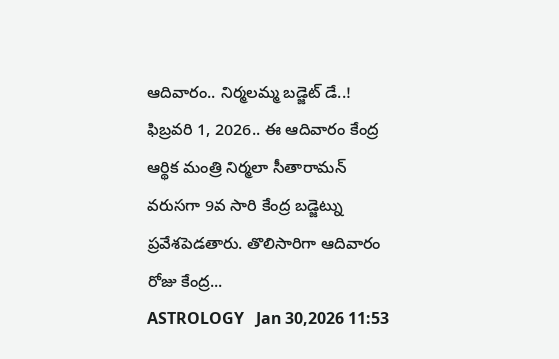ఆదివారం.. నిర్మలమ్మ బడ్జెట్ డే..!
ఫిబ్రవరి 1, 2026.. ఈ ఆదివారం కేంద్ర ఆర్థిక మంత్రి నిర్మలా సీతారామన్ వరుసగా 9వ సారి కేంద్ర బడ్జెట్ను ప్రవేశపెడ‌తారు. తొలిసారిగా ఆదివారం రోజు కేంద్ర...
ASTROLOGY   Jan 30,2026 11:53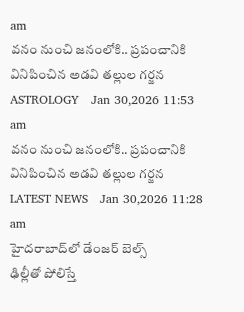am
వ‌నం నుంచి జ‌నంలోకి.. ప్ర‌పంచానికి వినిపించిన అడ‌వి త‌ల్లుల గ‌ర్జ‌న‌
ASTROLOGY   Jan 30,2026 11:53 am
వ‌నం నుంచి జ‌నంలోకి.. ప్ర‌పంచానికి వినిపించిన అడ‌వి త‌ల్లుల గ‌ర్జ‌న‌
LATEST NEWS   Jan 30,2026 11:28 am
హైదరాబాద్‌లో డేంజర్ బెల్స్
ఢిల్లీతో పోలిస్తే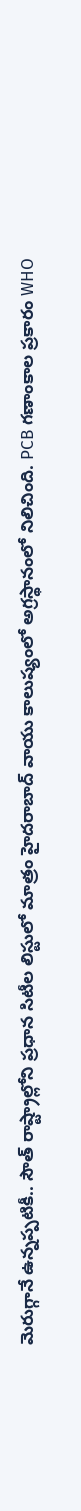మెరుగ్గానే ఉన్నప్పటికీ.. సౌత్ రాష్ట్రాల్లోని ప్రధాన సిటీల లిస్టులో మాత్రం హైదరాబాద్‌ వాయు కాలుష్యంలో అగ్రస్థానంలో నిలిచింది. PCB గణాంకాల ప్రకారం WHO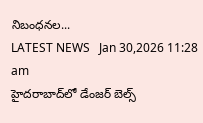నిబంధనల...
LATEST NEWS   Jan 30,2026 11:28 am
హైదరాబాద్‌లో డేంజర్ బెల్స్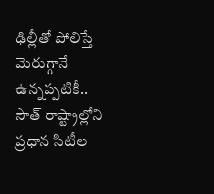ఢిల్లీతో పోలిస్తే మెరుగ్గానే ఉన్నప్పటికీ.. సౌత్ రాష్ట్రాల్లోని ప్రధాన సిటీల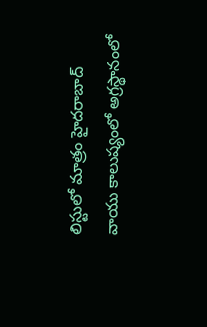లిస్టులో మాత్రం హైదరాబాద్‌ వాయు కాలుష్యంలో అగ్రస్థానంలో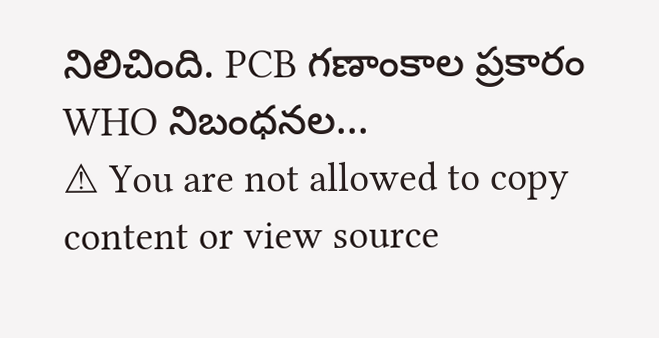నిలిచింది. PCB గణాంకాల ప్రకారం WHO నిబంధనల...
⚠ You are not allowed to copy content or view source